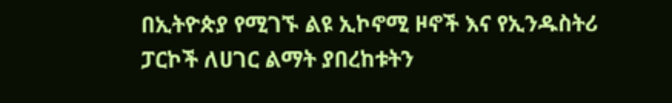በኢትዮጵያ የሚገኙ ልዩ ኢኮኖሚ ዞኖች እና የኢንዱስትሪ ፓርኮች ለሀገር ልማት ያበረከቱትን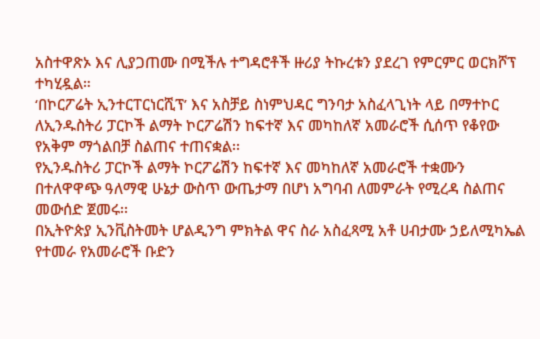አስተዋጽኦ እና ሊያጋጠሙ በሚችሉ ተግዳሮቶች ዙሪያ ትኩረቱን ያደረገ የምርምር ወርክሾፕ ተካሂዷል።
‘በኮርፖሬት ኢንተርፐርነርሺፕ’ እና አስቻይ ስነምህዳር ግንባታ አስፈላጊነት ላይ በማተኮር ለኢንዱስትሪ ፓርኮች ልማት ኮርፖሬሽን ከፍተኛ እና መካከለኛ አመራሮች ሲሰጥ የቆየው የአቅም ማጎልበቻ ስልጠና ተጠናቋል፡፡
የኢንዱስትሪ ፓርኮች ልማት ኮርፖሬሽን ከፍተኛ እና መካከለኛ አመራሮች ተቋሙን በተለዋዋጭ ዓለማዊ ሁኔታ ውስጥ ውጤታማ በሆነ አግባብ ለመምራት የሚረዳ ስልጠና መውሰድ ጀመሩ፡፡
በኢትዮጵያ ኢንቪስትመት ሆልዲንግ ምክትል ዋና ስራ አስፈጻሚ አቶ ሀብታሙ ኃይለሚካኤል የተመራ የአመራሮች ቡድን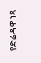የድሬዳዋ ነጻ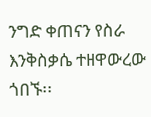ንግድ ቀጠናን የስራ እንቅስቃሴ ተዘዋውረው ጎበኙ፡፡